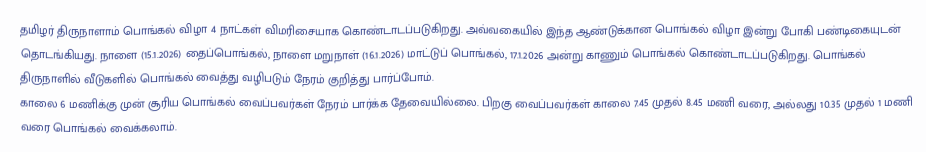தமிழர் திருநாளாம் பொங்கல் விழா 4 நாட்கள் விமரிசையாக கொண்டாடப்படுகிறது. அவ்வகையில் இந்த ஆண்டுக்கான பொங்கல் விழா இன்று போகி பண்டிகையுடன் தொடங்கியது. நாளை (15.1.2026) தைப்பொங்கல், நாளை மறுநாள் (16.1.2026) மாட்டுப் பொங்கல், 17.1.2026 அன்று காணும் பொங்கல் கொண்டாடப்படுகிறது. பொங்கல் திருநாளில் வீடுகளில் பொங்கல் வைத்து வழிபடும் நேரம் குறித்து பார்ப்போம்.
காலை 6 மணிக்கு முன் சூரிய பொங்கல் வைப்பவர்கள் நேரம் பார்க்க தேவையில்லை. பிறகு வைப்பவர்கள் காலை 7.45 முதல் 8.45 மணி வரை, அல்லது 10.35 முதல் 1 மணி வரை பொங்கல் வைக்கலாம்.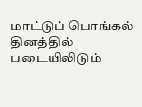மாட்டுப் பொங்கல் தினத்தில் படையிலிடும்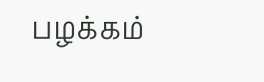பழக்கம்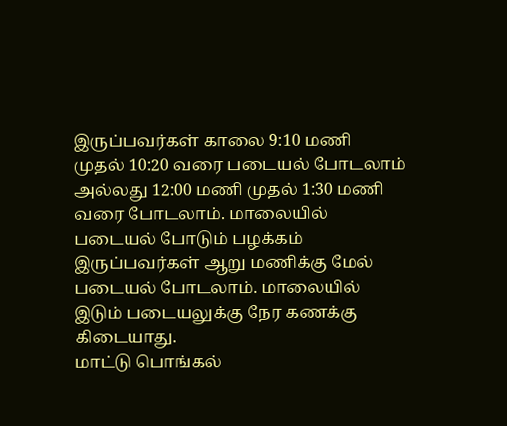இருப்பவர்கள் காலை 9:10 மணி முதல் 10:20 வரை படையல் போடலாம் அல்லது 12:00 மணி முதல் 1:30 மணி வரை போடலாம். மாலையில் படையல் போடும் பழக்கம் இருப்பவர்கள் ஆறு மணிக்கு மேல் படையல் போடலாம். மாலையில் இடும் படையலுக்கு நேர கணக்கு கிடையாது.
மாட்டு பொங்கல்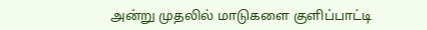அன்று முதலில் மாடுகளை குளிப்பாட்டி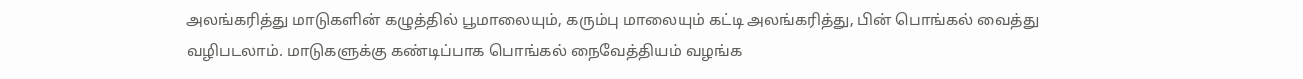அலங்கரித்து மாடுகளின் கழுத்தில் பூமாலையும், கரும்பு மாலையும் கட்டி அலங்கரித்து, பின் பொங்கல் வைத்து வழிபடலாம். மாடுகளுக்கு கண்டிப்பாக பொங்கல் நைவேத்தியம் வழங்க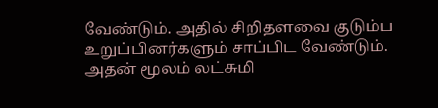வேண்டும். அதில் சிறிதளவை குடும்ப உறுப்பினர்களும் சாப்பிட வேண்டும். அதன் மூலம் லட்சுமி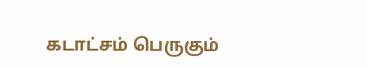கடாட்சம் பெருகும்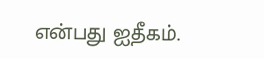என்பது ஐதீகம்.